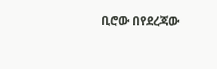ቢሮው በየደረጃው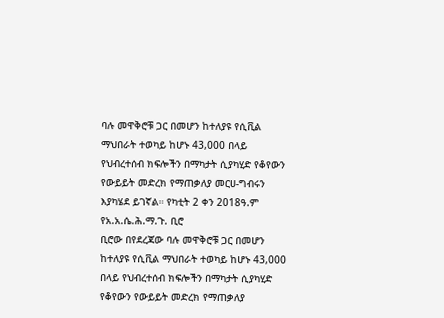ባሉ መዋቅሮቹ ጋር በመሆን ከተለያዩ የሲቪል ማህበራት ተወካይ ከሆኑ 43,000 በላይ የህብረተሰብ ክፍሎችን በማካታት ሲያካሂድ የቆየውን የውይይት መድረክ የማጠቃለያ መርሀ-ግብሩን እያካሄደ ይገኛል። የካቲት 2 ቀን 2018ዓ.ም የአ.አ.ሴ.ሕ.ማ.ጉ. ቢሮ
ቢሮው በየደረጃው ባሉ መዋቅሮቹ ጋር በመሆን ከተለያዩ የሲቪል ማህበራት ተወካይ ከሆኑ 43,000 በላይ የህብረተሰብ ክፍሎችን በማካታት ሲያካሂድ የቆየውን የውይይት መድረክ የማጠቃለያ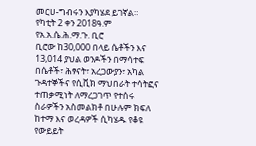መርሀ-ግብሩን እያካሄደ ይገኛል።
የካቲት 2 ቀን 2018ዓ.ም የአ.አ.ሴ.ሕ.ማ.ጉ. ቢሮ
ቢሮው ከ30,000 በላይ ሴቶችን እና 13,014 ያህል ወንዶችን በማሳተፍ በሴቶች፣ ሕፃናት፣ አረጋውያን፣ አካል ጉዳተኞችና የሲቪክ ማህበራት ተሳትፎና ተጠቃሚነት ለማረጋገጥ የተሰሩ ስራዎችን አስመልክቶ በሁሉም ክፍለ ከተማ እና ወረዳዎች ሲካሄዱ የቆዩ የውይይት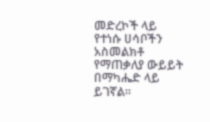መድረኮች ላይ የተነሱ ሀሳቦችን አስመልክቶ የማጠቃለያ ውይይት በማካሔድ ላይ ይገኛል።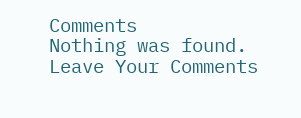Comments
Nothing was found.
Leave Your Comments